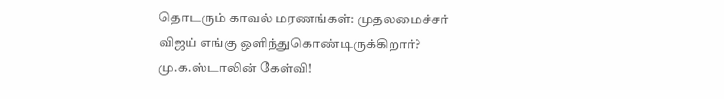தொடரும் காவல் மரணங்கள்: முதலமைச்சர் விஜய் எங்கு ஒளிந்துகொண்டிருக்கிறார்? மு.க.ஸ்டாலின் கேள்வி!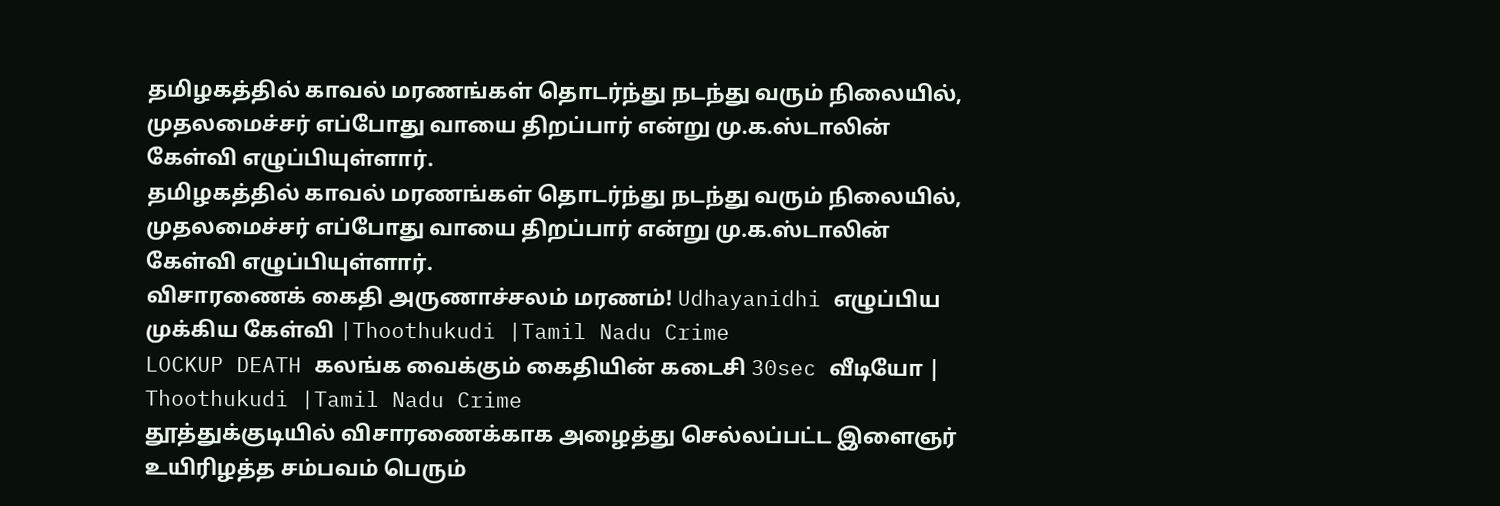தமிழகத்தில் காவல் மரணங்கள் தொடர்ந்து நடந்து வரும் நிலையில், முதலமைச்சர் எப்போது வாயை திறப்பார் என்று மு.க.ஸ்டாலின் கேள்வி எழுப்பியுள்ளார்.
தமிழகத்தில் காவல் மரணங்கள் தொடர்ந்து நடந்து வரும் நிலையில், முதலமைச்சர் எப்போது வாயை திறப்பார் என்று மு.க.ஸ்டாலின் கேள்வி எழுப்பியுள்ளார்.
விசாரணைக் கைதி அருணாச்சலம் மரணம்! Udhayanidhi எழுப்பிய முக்கிய கேள்வி |Thoothukudi |Tamil Nadu Crime
LOCKUP DEATH கலங்க வைக்கும் கைதியின் கடைசி 30sec வீடியோ | Thoothukudi |Tamil Nadu Crime
தூத்துக்குடியில் விசாரணைக்காக அழைத்து செல்லப்பட்ட இளைஞர் உயிரிழத்த சம்பவம் பெரும்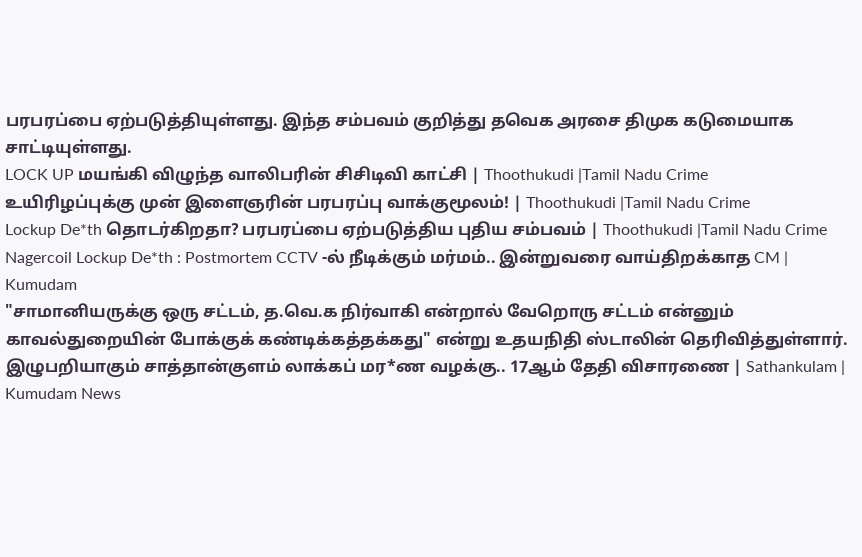பரபரப்பை ஏற்படுத்தியுள்ளது. இந்த சம்பவம் குறித்து தவெக அரசை திமுக கடுமையாக சாட்டியுள்ளது.
LOCK UP மயங்கி விழுந்த வாலிபரின் சிசிடிவி காட்சி | Thoothukudi |Tamil Nadu Crime
உயிரிழப்புக்கு முன் இளைஞரின் பரபரப்பு வாக்குமூலம்! | Thoothukudi |Tamil Nadu Crime
Lockup De*th தொடர்கிறதா? பரபரப்பை ஏற்படுத்திய புதிய சம்பவம் | Thoothukudi |Tamil Nadu Crime
Nagercoil Lockup De*th : Postmortem CCTV -ல் நீடிக்கும் மர்மம்.. இன்றுவரை வாய்திறக்காத CM | Kumudam
"சாமானியருக்கு ஒரு சட்டம், த.வெ.க நிர்வாகி என்றால் வேறொரு சட்டம் என்னும் காவல்துறையின் போக்குக் கண்டிக்கத்தக்கது" என்று உதயநிதி ஸ்டாலின் தெரிவித்துள்ளார்.
இழுபறியாகும் சாத்தான்குளம் லாக்கப் மர*ண வழக்கு.. 17ஆம் தேதி விசாரணை | Sathankulam | Kumudam News